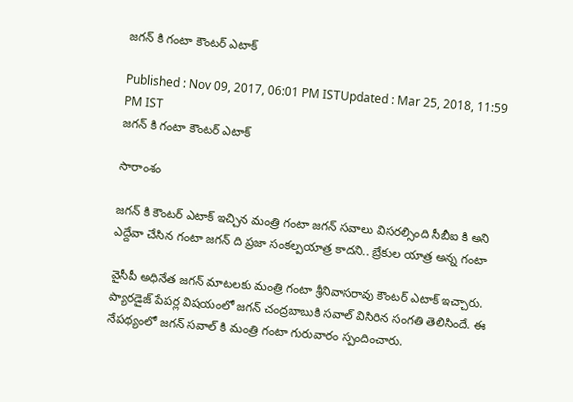జగన్ కి గంటా కౌంటర్ ఎటాక్

Published : Nov 09, 2017, 06:01 PM ISTUpdated : Mar 25, 2018, 11:59 PM IST
జగన్ కి గంటా కౌంటర్ ఎటాక్

సారాంశం

జగన్ కి కౌంటర్ ఎటాక్ ఇచ్చిన మంత్రి గంటా జగన్ సవాలు విసరల్సింది సీబీఐ కి అని ఎద్దేవా చేసిన గంటా జగన్ ది ప్రజా సంకల్పయాత్ర కాదని.. బ్రేకుల యాత్ర అన్న గంటా

వైసీపీ అధినేత జగన్ మాటలకు మంత్రి గంటా శ్రీనివాసరావు కౌంటర్ ఎటాక్ ఇచ్చారు. ప్యారడైజ్ పేపర్ల విషయంలో జగన్ చంద్రబాబుకి సవాల్ విసిరిన సంగతి తెలిసిందే. ఈ నేపథ్యంలో జగన్ సవాల్ కి మంత్రి గంటా గురువారం స్పందించారు.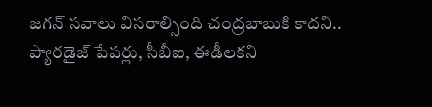జగన్ సవాలు విసరాల్సింది చంద్రబాబుకి కాదని.. ప్యారడైజ్ పేపర్లు, సీబీఐ, ఈడీలకని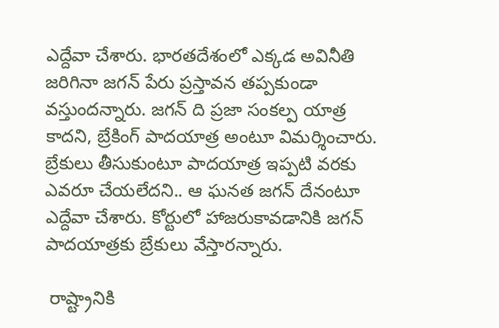ఎద్దేవా చేశారు. భార‌త‌దేశంలో ఎక్క‌డ అవినీతి జ‌రిగినా జ‌గ‌న్ పేరు ప్ర‌స్తావ‌న తప్పకుండా వస్తుందన్నారు. జ‌గ‌న్ ది ప్రజా సంకల్ప యాత్ర కాదని, బ్రేకింగ్ పాద‌యాత్ర‌ అంటూ విమర్శించారు. బ్రేకులు తీసుకుంటూ పాదయాత్ర ఇప్పటి వరకు ఎవరూ చేయలేదని.. ఆ ఘనత జగన్ దేనంటూ ఎద్దేవా చేశారు. కోర్టులో హాజరుకావడానికి జగన్ పాదయాత్రకు బ్రేకులు వేస్తారన్నారు.

 రాష్ట్రానికి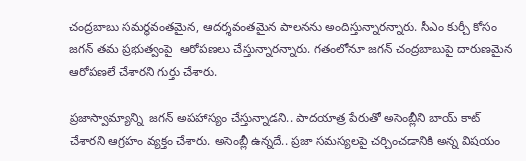చంద్రబాబు స‌మ‌ర్థ‌వంత‌మైన‌, ఆద‌ర్శ‌వంత‌మైన పాల‌న‌ను అందిస్తున్నారన్నారు. సీఎం కుర్చీ కోసం జ‌గ‌న్ తమ ప్రభుత్వంపై  ఆరోప‌ణ‌లు చేస్తున్నారన్నారు. గతంలోనూ జగన్ చంద్రబాబుపై దారుణ‌మైన‌ ఆరోప‌ణ‌లే చేశారని గుర్తు చేశారు.

ప్ర‌జాస్వామ్యాన్ని  జగన్ అప‌హాస్యం చేస్తున్నాడని.. పాదయాత్ర పేరుతో అసెంబ్లీని బాయ్ కాట్ చేశారని ఆగ్రహం వ్యక్తం చేశారు. అసెంబ్లీ ఉన్నదే.. ప్రజా సమస్యలపై చర్చించడానికి అన్న విషయం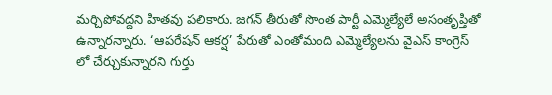మర్చిపోవద్దని హితవు పలికారు. జగన్ తీరుతో సొంత పార్టీ ఎమ్మెల్యేలే అసంతృప్తితో ఉన్నారన్నారు. ‘ఆప‌రేష‌న్ ఆక‌ర్ష’ పేరుతో ఎంతోమంది ఎమ్మెల్యేలను వైఎస్ కాంగ్రెస్ లో చేర్చుకున్నారని గుర్తు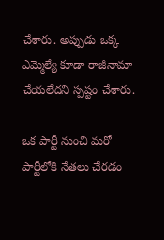చేశారు. అప్పుడు ఒక్క ఎమ్మెల్యే కూడా రాజీనామా చేయలేదని స్పష్టం చేశారు.

ఒక పార్టీ నుంచి మరో పార్టీలోకి నేతలు చేరడం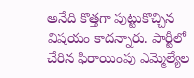అనేది కొత్తగా పుట్టుకొచ్చిన విషయం కాదన్నారు. పార్టీలో చేరిన ఫిరాయింపు ఎమ్మెల్యేల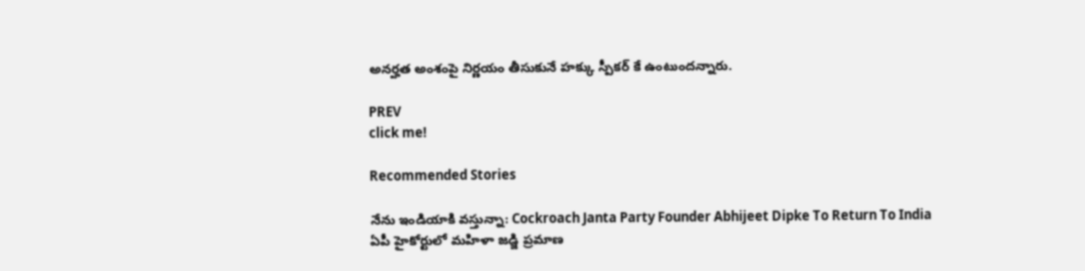అనర్హత అంశంపై నిర్ణయం తీసుకునే హక్కు స్పీకర్ కే ఉంటుందన్నారు.

PREV
click me!

Recommended Stories

నేను ఇండియాకి వస్తున్నా: Cockroach Janta Party Founder Abhijeet Dipke To Return To India
ఏపీ హైకోర్టులో మహిళా జడ్జి ప్రమాణ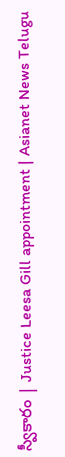స్వీకారం | Justice Leesa Gill appointment | Asianet News Telugu